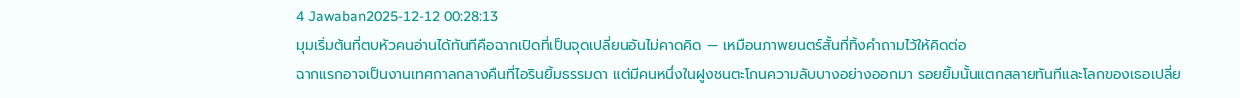4 Jawaban2025-12-12 00:28:13
มุมเริ่มต้นที่ตบหัวคนอ่านได้ทันทีคือฉากเปิดที่เป็นจุดเปลี่ยนอันไม่คาดคิด — เหมือนภาพยนตร์สั้นที่ทิ้งคำถามไว้ให้คิดต่อ
ฉากแรกอาจเป็นงานเทศกาลกลางคืนที่ไอรินยิ้มธรรมดา แต่มีคนหนึ่งในฝูงชนตะโกนความลับบางอย่างออกมา รอยยิ้มนั้นแตกสลายทันทีและโลกของเธอเปลี่ย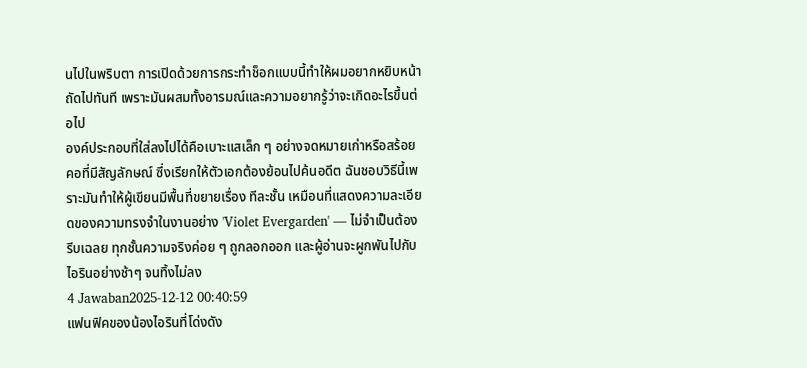นไปในพริบตา การเปิดด้วยการกระทำช็อกแบบนี้ทำให้ผมอยากหยิบหน้าถัดไปทันที เพราะมันผสมทั้งอารมณ์และความอยากรู้ว่าจะเกิดอะไรขึ้นต่อไป
องค์ประกอบที่ใส่ลงไปได้คือเบาะแสเล็ก ๆ อย่างจดหมายเก่าหรือสร้อยคอที่มีสัญลักษณ์ ซึ่งเรียกให้ตัวเอกต้องย้อนไปค้นอดีต ฉันชอบวิธีนี้เพราะมันทำให้ผู้เขียนมีพื้นที่ขยายเรื่อง ทีละชั้น เหมือนที่แสดงความละเอียดของความทรงจำในงานอย่าง 'Violet Evergarden' — ไม่จำเป็นต้องรีบเฉลย ทุกชั้นความจริงค่อย ๆ ถูกลอกออก และผู้อ่านจะผูกพันไปกับไอรินอย่างช้าๆ จนทิ้งไม่ลง
4 Jawaban2025-12-12 00:40:59
แฟนฟิคของน้องไอรินที่โด่งดัง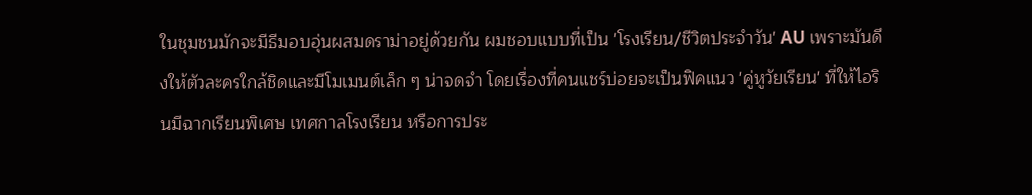ในชุมชนมักจะมีธีมอบอุ่นผสมดราม่าอยู่ด้วยกัน ผมชอบแบบที่เป็น 'โรงเรียน/ชีวิตประจำวัน' AU เพราะมันดึงให้ตัวละครใกล้ชิดและมีโมเมนต์เล็ก ๆ น่าจดจำ โดยเรื่องที่คนแชร์บ่อยจะเป็นฟิคแนว 'คู่หูวัยเรียน' ที่ให้ไอรินมีฉากเรียนพิเศษ เทศกาลโรงเรียน หรือการประ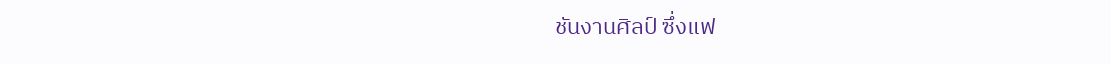ชันงานศิลป์ ซึ่งแฟ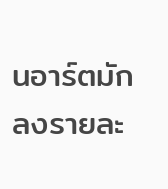นอาร์ตมักลงรายละ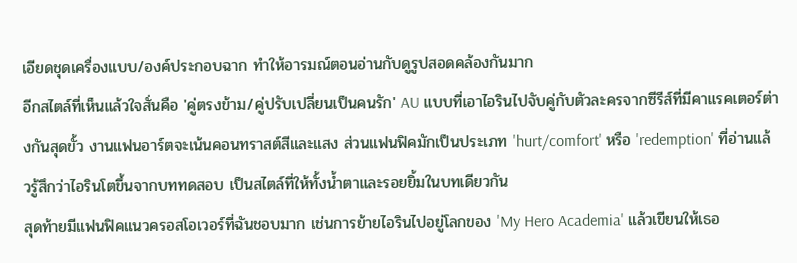เอียดชุดเครื่องแบบ/องค์ประกอบฉาก ทำให้อารมณ์ตอนอ่านกับดูรูปสอดคล้องกันมาก
อีกสไตล์ที่เห็นแล้วใจสั่นคือ 'คู่ตรงข้าม/คู่ปรับเปลี่ยนเป็นคนรัก' AU แบบที่เอาไอรินไปจับคู่กับตัวละครจากซีรีส์ที่มีคาแรคเตอร์ต่างกันสุดขั้ว งานแฟนอาร์ตจะเน้นคอนทราสต์สีและแสง ส่วนแฟนฟิคมักเป็นประเภท 'hurt/comfort' หรือ 'redemption' ที่อ่านแล้วรู้สึกว่าไอรินโตขึ้นจากบททดสอบ เป็นสไตล์ที่ให้ทั้งน้ำตาและรอยยิ้มในบทเดียวกัน
สุดท้ายมีแฟนฟิคแนวครอสโอเวอร์ที่ฉันชอบมาก เช่นการย้ายไอรินไปอยู่โลกของ 'My Hero Academia' แล้วเขียนให้เธอ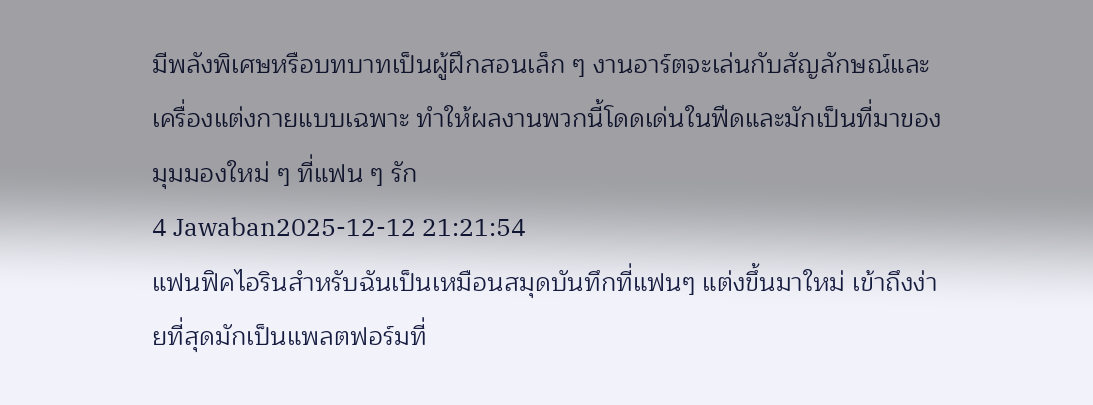มีพลังพิเศษหรือบทบาทเป็นผู้ฝึกสอนเล็ก ๆ งานอาร์ตจะเล่นกับสัญลักษณ์และเครื่องแต่งกายแบบเฉพาะ ทำให้ผลงานพวกนี้โดดเด่นในฟีดและมักเป็นที่มาของมุมมองใหม่ ๆ ที่แฟน ๆ รัก
4 Jawaban2025-12-12 21:21:54
แฟนฟิคไอรินสำหรับฉันเป็นเหมือนสมุดบันทึกที่แฟนๆ แต่งขึ้นมาใหม่ เข้าถึงง่ายที่สุดมักเป็นแพลตฟอร์มที่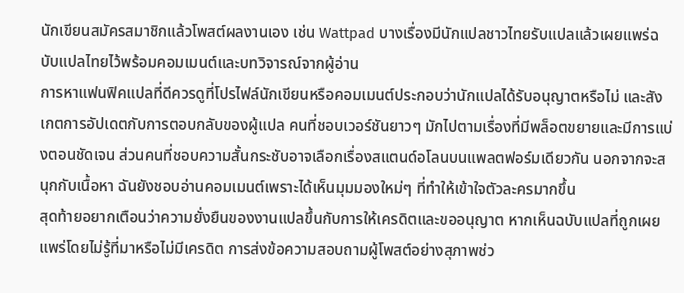นักเขียนสมัครสมาชิกแล้วโพสต์ผลงานเอง เช่น Wattpad บางเรื่องมีนักแปลชาวไทยรับแปลแล้วเผยแพร่ฉบับแปลไทยไว้พร้อมคอมเมนต์และบทวิจารณ์จากผู้อ่าน
การหาแฟนฟิคแปลที่ดีควรดูที่โปรไฟล์นักเขียนหรือคอมเมนต์ประกอบว่านักแปลได้รับอนุญาตหรือไม่ และสังเกตการอัปเดตกับการตอบกลับของผู้แปล คนที่ชอบเวอร์ชันยาวๆ มักไปตามเรื่องที่มีพล็อตขยายและมีการแบ่งตอนชัดเจน ส่วนคนที่ชอบความสั้นกระชับอาจเลือกเรื่องสแตนด์อโลนบนแพลตฟอร์มเดียวกัน นอกจากจะสนุกกับเนื้อหา ฉันยังชอบอ่านคอมเมนต์เพราะได้เห็นมุมมองใหม่ๆ ที่ทำให้เข้าใจตัวละครมากขึ้น
สุดท้ายอยากเตือนว่าความยั่งยืนของงานแปลขึ้นกับการให้เครดิตและขออนุญาต หากเห็นฉบับแปลที่ถูกเผยแพร่โดยไม่รู้ที่มาหรือไม่มีเครดิต การส่งข้อความสอบถามผู้โพสต์อย่างสุภาพช่ว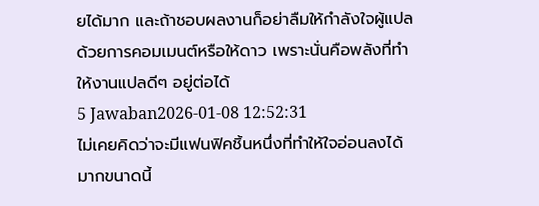ยได้มาก และถ้าชอบผลงานก็อย่าลืมให้กำลังใจผู้แปลด้วยการคอมเมนต์หรือให้ดาว เพราะนั่นคือพลังที่ทำให้งานแปลดีๆ อยู่ต่อได้
5 Jawaban2026-01-08 12:52:31
ไม่เคยคิดว่าจะมีแฟนฟิคชิ้นหนึ่งที่ทำให้ใจอ่อนลงได้มากขนาดนี้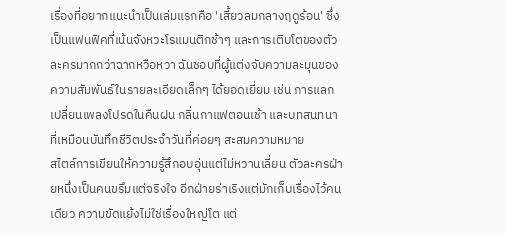เรื่องที่อยากแนะนำเป็นเล่มแรกคือ 'เสี้ยวลมกลางฤดูร้อน' ซึ่งเป็นแฟนฟิคที่เน้นจังหวะโรแมนติกช้าๆ และการเติบโตของตัวละครมากกว่าฉากหวือหวา ฉันชอบที่ผู้แต่งจับความละมุนของความสัมพันธ์ในรายละเอียดเล็กๆ ได้ยอดเยี่ยม เช่น การแลกเปลี่ยนเพลงโปรดในคืนฝน กลิ่นกาแฟตอนเช้า และบทสนทนาที่เหมือนบันทึกชีวิตประจำวันที่ค่อยๆ สะสมความหมาย
สไตล์การเขียนให้ความรู้สึกอบอุ่นแต่ไม่หวานเลี่ยน ตัวละครฝ่ายหนึ่งเป็นคนขรึมแต่จริงใจ อีกฝ่ายร่าเริงแต่มักเก็บเรื่องไว้คนเดียว ความขัดแย้งไม่ใช่เรื่องใหญ่โต แต่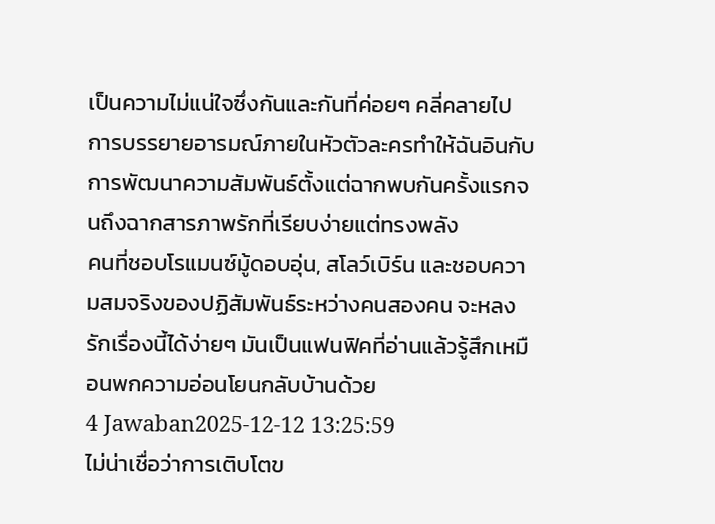เป็นความไม่แน่ใจซึ่งกันและกันที่ค่อยๆ คลี่คลายไป การบรรยายอารมณ์ภายในหัวตัวละครทำให้ฉันอินกับการพัฒนาความสัมพันธ์ตั้งแต่ฉากพบกันครั้งแรกจนถึงฉากสารภาพรักที่เรียบง่ายแต่ทรงพลัง
คนที่ชอบโรแมนซ์มู้ดอบอุ่น, สโลว์เบิร์น และชอบความสมจริงของปฏิสัมพันธ์ระหว่างคนสองคน จะหลงรักเรื่องนี้ได้ง่ายๆ มันเป็นแฟนฟิคที่อ่านแล้วรู้สึกเหมือนพกความอ่อนโยนกลับบ้านด้วย
4 Jawaban2025-12-12 13:25:59
ไม่น่าเชื่อว่าการเติบโตข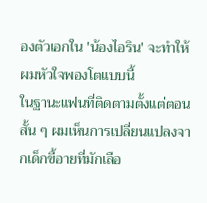องตัวเอกใน 'น้องไอริน' จะทำให้ผมหัวใจพองโตแบบนี้
ในฐานะแฟนที่ติดตามตั้งแต่ตอนสั้น ๆ ผมเห็นการเปลี่ยนแปลงจากเด็กขี้อายที่มักเลือ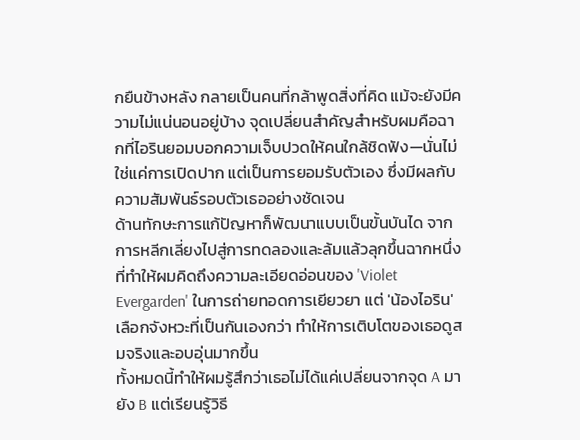กยืนข้างหลัง กลายเป็นคนที่กล้าพูดสิ่งที่คิด แม้จะยังมีความไม่แน่นอนอยู่บ้าง จุดเปลี่ยนสำคัญสำหรับผมคือฉากที่ไอรินยอมบอกความเจ็บปวดให้คนใกล้ชิดฟัง—นั่นไม่ใช่แค่การเปิดปาก แต่เป็นการยอมรับตัวเอง ซึ่งมีผลกับความสัมพันธ์รอบตัวเธออย่างชัดเจน
ด้านทักษะการแก้ปัญหาก็พัฒนาแบบเป็นขั้นบันได จากการหลีกเลี่ยงไปสู่การทดลองและล้มแล้วลุกขึ้นฉากหนึ่งที่ทำให้ผมคิดถึงความละเอียดอ่อนของ 'Violet Evergarden' ในการถ่ายทอดการเยียวยา แต่ 'น้องไอริน' เลือกจังหวะที่เป็นกันเองกว่า ทำให้การเติบโตของเธอดูสมจริงและอบอุ่นมากขึ้น
ทั้งหมดนี้ทำให้ผมรู้สึกว่าเธอไม่ได้แค่เปลี่ยนจากจุด A มายัง B แต่เรียนรู้วิธี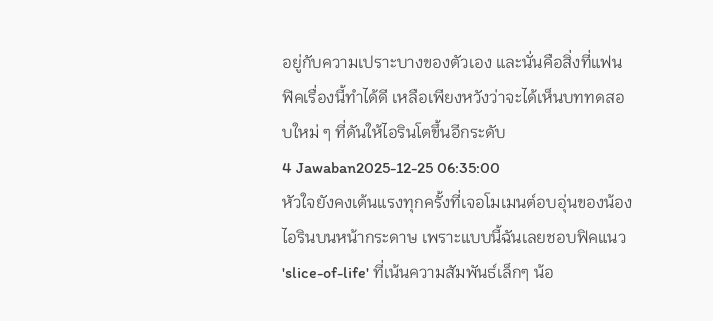อยู่กับความเปราะบางของตัวเอง และนั่นคือสิ่งที่แฟนฟิคเรื่องนี้ทำได้ดี เหลือเพียงหวังว่าจะได้เห็นบททดสอบใหม่ ๆ ที่ดันให้ไอรินโตขึ้นอีกระดับ
4 Jawaban2025-12-25 06:35:00
หัวใจยังคงเต้นแรงทุกครั้งที่เจอโมเมนต์อบอุ่นของน้องไอรินบนหน้ากระดาษ เพราะแบบนี้ฉันเลยชอบฟิคแนว 'slice-of-life' ที่เน้นความสัมพันธ์เล็กๆ น้อ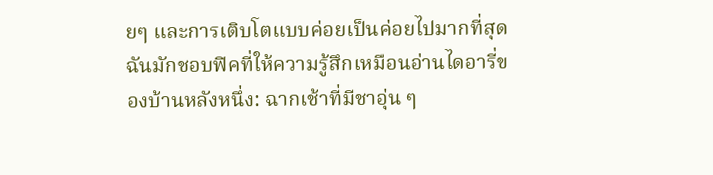ยๆ และการเติบโตแบบค่อยเป็นค่อยไปมากที่สุด
ฉันมักชอบฟิคที่ให้ความรู้สึกเหมือนอ่านไดอารี่ของบ้านหลังหนึ่ง: ฉากเช้าที่มีชาอุ่น ๆ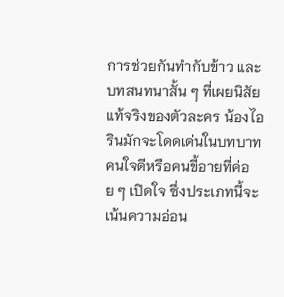การช่วยกันทำกับข้าว และบทสนทนาสั้น ๆ ที่เผยนิสัยแท้จริงของตัวละคร น้องไอรินมักจะโดดเด่นในบทบาทคนใจดีหรือคนขี้อายที่ค่อย ๆ เปิดใจ ซึ่งประเภทนี้จะเน้นความอ่อน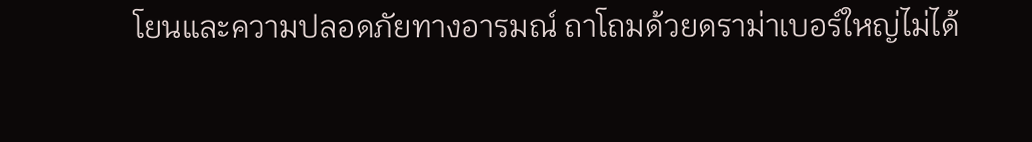โยนและความปลอดภัยทางอารมณ์ ถาโถมด้วยดราม่าเบอร์ใหญ่ไม่ได้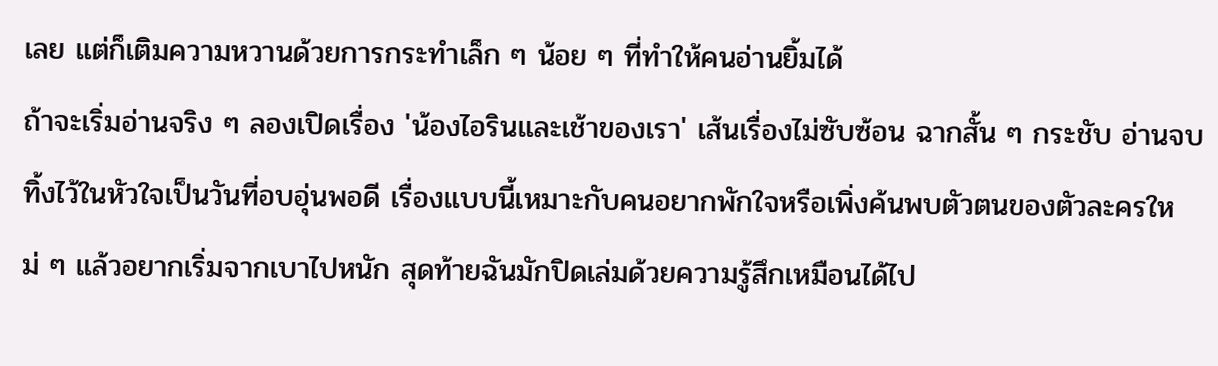เลย แต่ก็เติมความหวานด้วยการกระทำเล็ก ๆ น้อย ๆ ที่ทำให้คนอ่านยิ้มได้
ถ้าจะเริ่มอ่านจริง ๆ ลองเปิดเรื่อง 'น้องไอรินและเช้าของเรา' เส้นเรื่องไม่ซับซ้อน ฉากสั้น ๆ กระชับ อ่านจบทิ้งไว้ในหัวใจเป็นวันที่อบอุ่นพอดี เรื่องแบบนี้เหมาะกับคนอยากพักใจหรือเพิ่งค้นพบตัวตนของตัวละครใหม่ ๆ แล้วอยากเริ่มจากเบาไปหนัก สุดท้ายฉันมักปิดเล่มด้วยความรู้สึกเหมือนได้ไป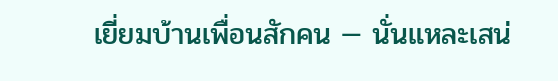เยี่ยมบ้านเพื่อนสักคน — นั่นแหละเสน่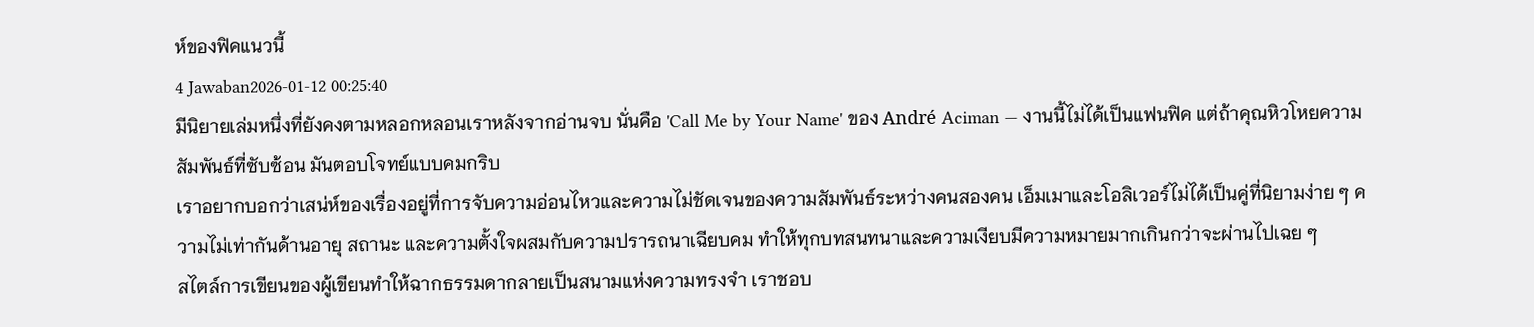ห์ของฟิคแนวนี้
4 Jawaban2026-01-12 00:25:40
มีนิยายเล่มหนึ่งที่ยังคงตามหลอกหลอนเราหลังจากอ่านจบ นั่นคือ 'Call Me by Your Name' ของ André Aciman — งานนี้ไม่ได้เป็นแฟนฟิค แต่ถ้าคุณหิวโหยความสัมพันธ์ที่ซับซ้อน มันตอบโจทย์แบบคมกริบ
เราอยากบอกว่าเสน่ห์ของเรื่องอยู่ที่การจับความอ่อนไหวและความไม่ชัดเจนของความสัมพันธ์ระหว่างคนสองคน เอ็มเมาและโอลิเวอร์ไม่ได้เป็นคู่ที่นิยามง่าย ๆ ความไม่เท่ากันด้านอายุ สถานะ และความตั้งใจผสมกับความปรารถนาเฉียบคม ทำให้ทุกบทสนทนาและความเงียบมีความหมายมากเกินกว่าจะผ่านไปเฉย ๆ
สไตล์การเขียนของผู้เขียนทำให้ฉากธรรมดากลายเป็นสนามแห่งความทรงจำ เราชอบ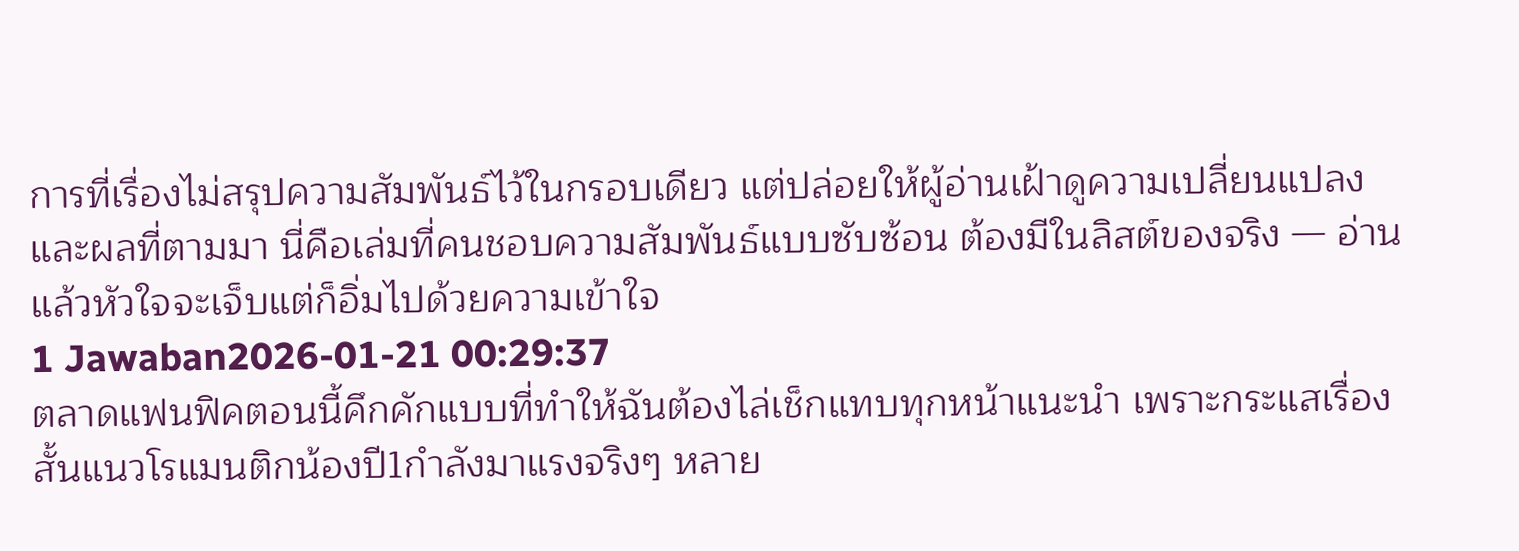การที่เรื่องไม่สรุปความสัมพันธ์ไว้ในกรอบเดียว แต่ปล่อยให้ผู้อ่านเฝ้าดูความเปลี่ยนแปลงและผลที่ตามมา นี่คือเล่มที่คนชอบความสัมพันธ์แบบซับซ้อน ต้องมีในลิสต์ของจริง — อ่านแล้วหัวใจจะเจ็บแต่ก็อิ่มไปด้วยความเข้าใจ
1 Jawaban2026-01-21 00:29:37
ตลาดแฟนฟิคตอนนี้คึกคักแบบที่ทำให้ฉันต้องไล่เช็กแทบทุกหน้าแนะนำ เพราะกระแสเรื่องสั้นแนวโรแมนติกน้องปี1กำลังมาแรงจริงๆ หลาย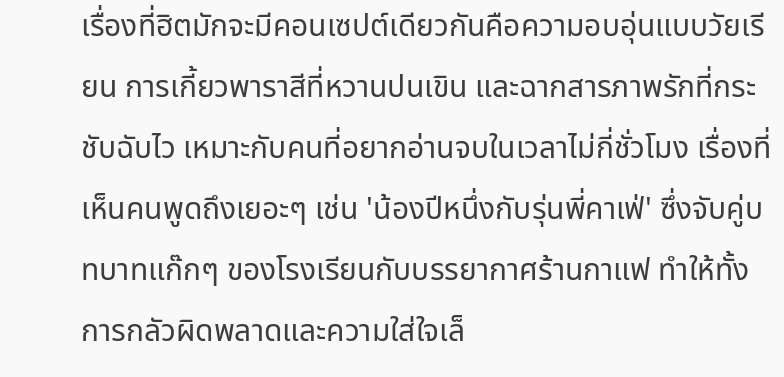เรื่องที่ฮิตมักจะมีคอนเซปต์เดียวกันคือความอบอุ่นแบบวัยเรียน การเกี้ยวพาราสีที่หวานปนเขิน และฉากสารภาพรักที่กระชับฉับไว เหมาะกับคนที่อยากอ่านจบในเวลาไม่กี่ชั่วโมง เรื่องที่เห็นคนพูดถึงเยอะๆ เช่น 'น้องปีหนึ่งกับรุ่นพี่คาเฟ่' ซึ่งจับคู่บทบาทแก๊กๆ ของโรงเรียนกับบรรยากาศร้านกาแฟ ทำให้ทั้งการกลัวผิดพลาดและความใส่ใจเล็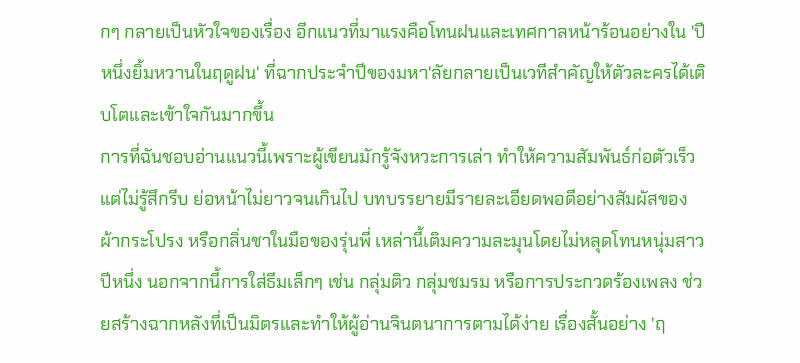กๆ กลายเป็นหัวใจของเรื่อง อีกแนวที่มาแรงคือโทนฝนและเทศกาลหน้าร้อนอย่างใน 'ปีหนึ่งยิ้มหวานในฤดูฝน' ที่ฉากประจำปีของมหา'ลัยกลายเป็นเวทีสำคัญให้ตัวละครได้เติบโตและเข้าใจกันมากขึ้น
การที่ฉันชอบอ่านแนวนี้เพราะผู้เขียนมักรู้จังหวะการเล่า ทำให้ความสัมพันธ์ก่อตัวเร็วแต่ไม่รู้สึกรีบ ย่อหน้าไม่ยาวจนเกินไป บทบรรยายมีรายละเอียดพอดีอย่างสัมผัสของผ้ากระโปรง หรือกลิ่นชาในมือของรุ่นพี่ เหล่านี้เติมความละมุนโดยไม่หลุดโทนหนุ่มสาวปีหนึ่ง นอกจากนี้การใส่ธีมเล็กๆ เช่น กลุ่มติว กลุ่มชมรม หรือการประกวดร้องเพลง ช่วยสร้างฉากหลังที่เป็นมิตรและทำให้ผู้อ่านจินตนาการตามได้ง่าย เรื่องสั้นอย่าง 'ฤ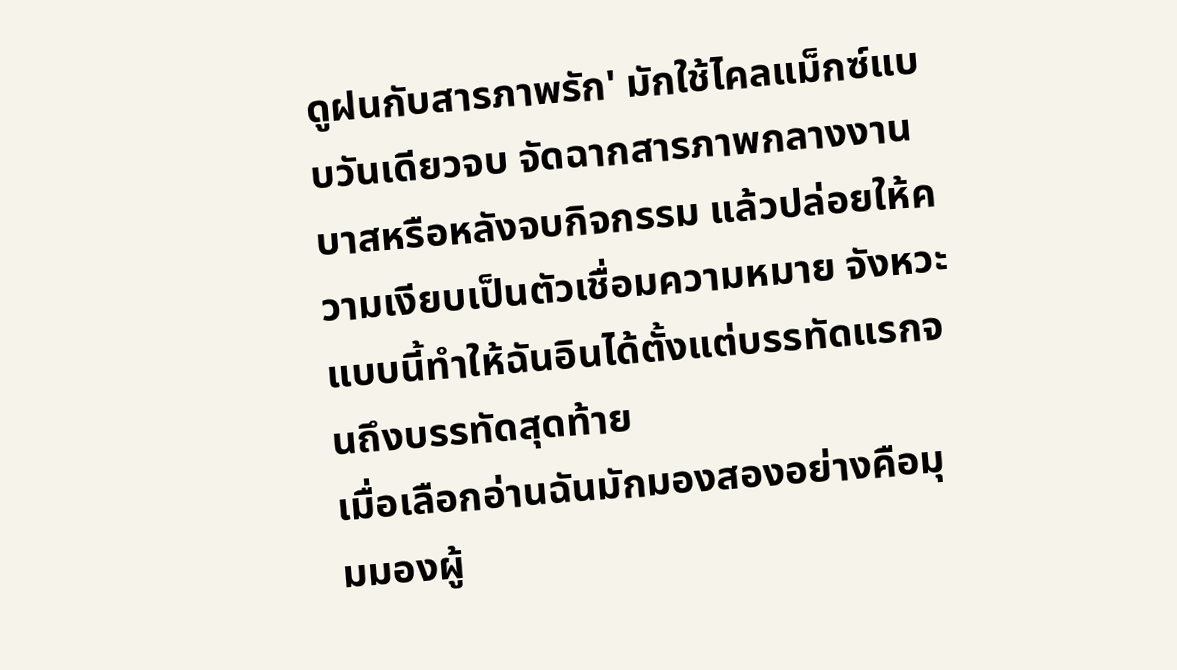ดูฝนกับสารภาพรัก' มักใช้ไคลแม็กซ์แบบวันเดียวจบ จัดฉากสารภาพกลางงานบาสหรือหลังจบกิจกรรม แล้วปล่อยให้ความเงียบเป็นตัวเชื่อมความหมาย จังหวะแบบนี้ทำให้ฉันอินได้ตั้งแต่บรรทัดแรกจนถึงบรรทัดสุดท้าย
เมื่อเลือกอ่านฉันมักมองสองอย่างคือมุมมองผู้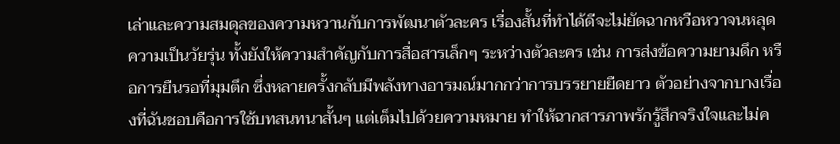เล่าและความสมดุลของความหวานกับการพัฒนาตัวละคร เรื่องสั้นที่ทำได้ดีจะไม่ยัดฉากหวือหวาจนหลุดความเป็นวัยรุ่น ทั้งยังให้ความสำคัญกับการสื่อสารเล็กๆ ระหว่างตัวละคร เช่น การส่งข้อความยามดึก หรือการยืนรอที่มุมตึก ซึ่งหลายครั้งกลับมีพลังทางอารมณ์มากกว่าการบรรยายยืดยาว ตัวอย่างจากบางเรื่องที่ฉันชอบคือการใช้บทสนทนาสั้นๆ แต่เต็มไปด้วยความหมาย ทำให้ฉากสารภาพรักรู้สึกจริงใจและไม่ค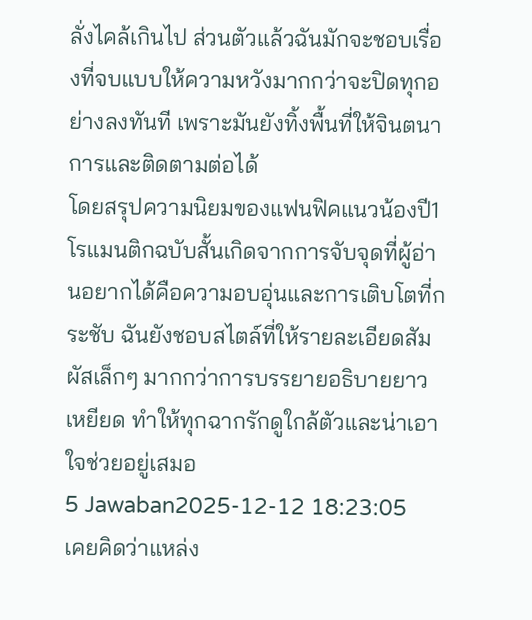ลั่งไคล้เกินไป ส่วนตัวแล้วฉันมักจะชอบเรื่องที่จบแบบให้ความหวังมากกว่าจะปิดทุกอย่างลงทันที เพราะมันยังทิ้งพื้นที่ให้จินตนาการและติดตามต่อได้
โดยสรุปความนิยมของแฟนฟิคแนวน้องปี1 โรแมนติกฉบับสั้นเกิดจากการจับจุดที่ผู้อ่านอยากได้คือความอบอุ่นและการเติบโตที่กระชับ ฉันยังชอบสไตล์ที่ให้รายละเอียดสัมผัสเล็กๆ มากกว่าการบรรยายอธิบายยาวเหยียด ทำให้ทุกฉากรักดูใกล้ตัวและน่าเอาใจช่วยอยู่เสมอ
5 Jawaban2025-12-12 18:23:05
เคยคิดว่าแหล่ง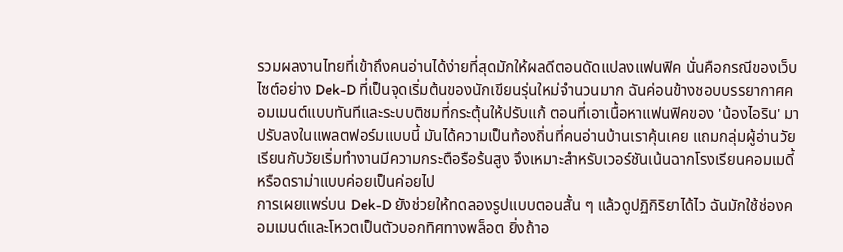รวมผลงานไทยที่เข้าถึงคนอ่านได้ง่ายที่สุดมักให้ผลดีตอนดัดแปลงแฟนฟิค นั่นคือกรณีของเว็บไซต์อย่าง Dek-D ที่เป็นจุดเริ่มต้นของนักเขียนรุ่นใหม่จำนวนมาก ฉันค่อนข้างชอบบรรยากาศคอมเมนต์แบบทันทีและระบบติชมที่กระตุ้นให้ปรับแก้ ตอนที่เอาเนื้อหาแฟนฟิคของ 'น้องไอริน' มาปรับลงในแพลตฟอร์มแบบนี้ มันได้ความเป็นท้องถิ่นที่คนอ่านบ้านเราคุ้นเคย แถมกลุ่มผู้อ่านวัยเรียนกับวัยเริ่มทำงานมีความกระตือรือร้นสูง จึงเหมาะสำหรับเวอร์ชันเน้นฉากโรงเรียนคอมเมดี้หรือดราม่าแบบค่อยเป็นค่อยไป
การเผยแพร่บน Dek-D ยังช่วยให้ทดลองรูปแบบตอนสั้น ๆ แล้วดูปฏิกิริยาได้ไว ฉันมักใช้ช่องคอมเมนต์และโหวตเป็นตัวบอกทิศทางพล็อต ยิ่งถ้าอ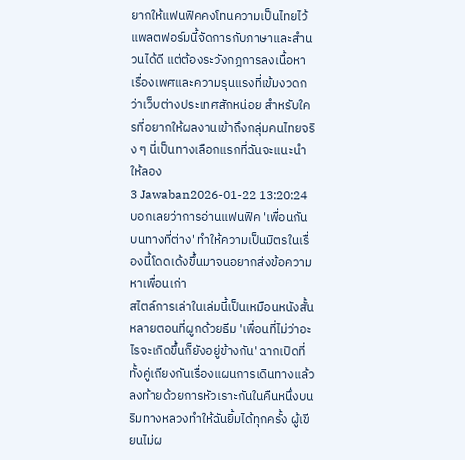ยากให้แฟนฟิคคงโทนความเป็นไทยไว้ แพลตฟอร์มนี้จัดการกับภาษาและสำนวนได้ดี แต่ต้องระวังกฎการลงเนื้อหาเรื่องเพศและความรุนแรงที่เข้มงวดกว่าเว็บต่างประเทศสักหน่อย สำหรับใครที่อยากให้ผลงานเข้าถึงกลุ่มคนไทยจริง ๆ นี่เป็นทางเลือกแรกที่ฉันจะแนะนำให้ลอง
3 Jawaban2026-01-22 13:20:24
บอกเลยว่าการอ่านแฟนฟิค 'เพื่อนกันบนทางที่ต่าง' ทำให้ความเป็นมิตรในเรื่องนี้โดดเด้งขึ้นมาจนอยากส่งข้อความหาเพื่อนเก่า
สไตล์การเล่าในเล่มนี้เป็นเหมือนหนังสั้นหลายตอนที่ผูกด้วยธีม 'เพื่อนที่ไม่ว่าอะไรจะเกิดขึ้นก็ยังอยู่ข้างกัน' ฉากเปิดที่ทั้งคู่เถียงกันเรื่องแผนการเดินทางแล้วลงท้ายด้วยการหัวเราะกันในคืนหนึ่งบนริมทางหลวงทำให้ฉันยิ้มได้ทุกครั้ง ผู้เขียนไม่ผ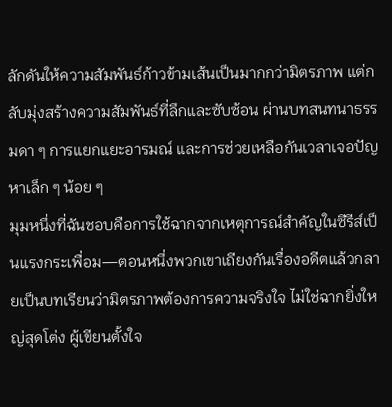ลักดันให้ความสัมพันธ์ก้าวข้ามเส้นเป็นมากกว่ามิตรภาพ แต่กลับมุ่งสร้างความสัมพันธ์ที่ลึกและซับซ้อน ผ่านบทสนทนาธรรมดา ๆ การแยกแยะอารมณ์ และการช่วยเหลือกันเวลาเจอปัญหาเล็ก ๆ น้อย ๆ
มุมหนึ่งที่ฉันชอบคือการใช้ฉากจากเหตุการณ์สำคัญในซีรีส์เป็นแรงกระเพื่อม—ตอนหนึ่งพวกเขาเถียงกันเรื่องอดีตแล้วกลายเป็นบทเรียนว่ามิตรภาพต้องการความจริงใจ ไม่ใช่ฉากยิ่งใหญ่สุดโต่ง ผู้เขียนตั้งใจ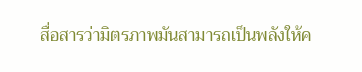สื่อสารว่ามิตรภาพมันสามารถเป็นพลังให้ค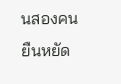นสองคนยืนหยัด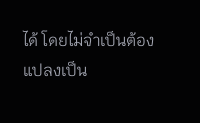ได้ โดยไม่จำเป็นต้องแปลงเป็น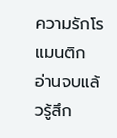ความรักโรแมนติก อ่านจบแล้วรู้สึก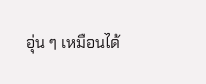อุ่น ๆ เหมือนได้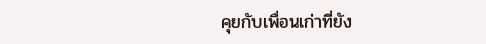คุยกับเพื่อนเก่าที่ยัง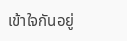เข้าใจกันอยู่